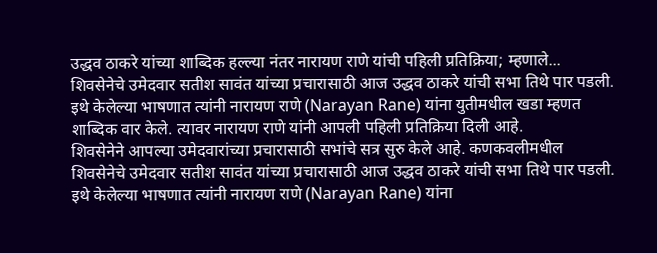उद्धव ठाकरे यांच्या शाब्दिक हल्ल्या नंतर नारायण राणे यांची पहिली प्रतिक्रिया; म्हणाले...
शिवसेनेचे उमेदवार सतीश सावंत यांच्या प्रचारासाठी आज उद्धव ठाकरे यांची सभा तिथे पार पडली. इथे केलेल्या भाषणात त्यांनी नारायण राणे (Narayan Rane) यांना युतीमधील खडा म्हणत शाब्दिक वार केले. त्यावर नारायण राणे यांनी आपली पहिली प्रतिक्रिया दिली आहे.
शिवसेनेने आपल्या उमेदवारांच्या प्रचारासाठी सभांचे सत्र सुरु केले आहे. कणकवलीमधील शिवसेनेचे उमेदवार सतीश सावंत यांच्या प्रचारासाठी आज उद्धव ठाकरे यांची सभा तिथे पार पडली. इथे केलेल्या भाषणात त्यांनी नारायण राणे (Narayan Rane) यांना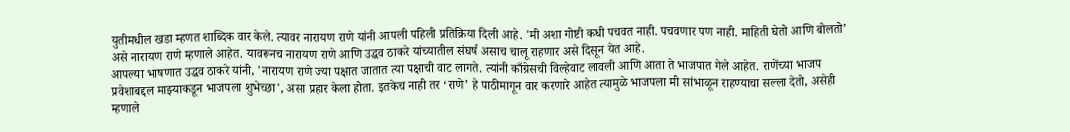युतीमधील खडा म्हणत शाब्दिक वार केले. त्यावर नारायण राणे यांनी आपली पहिली प्रतिक्रिया दिली आहे. 'मी अशा गोष्टी कधी पचवत नाही. पचवणार पण नाही. माहिती घेतो आणि बोलतो’ असे नारायण राणे म्हणाले आहेत. यावरूनच नारायण राणे आणि उद्धव ठाकरे यांच्यातील संघर्ष असाच चालू राहणार असे दिसून येत आहे.
आपल्या भाषणात उद्धव ठाकरे यांनी, 'नारायण राणे ज्या पक्षात जातात त्या पक्षाची वाट लागते. त्यांनी काँग्रेसची विल्हेवाट लावली आणि आता ते भाजपात गेले आहेत. राणेंच्या भाजप प्रवेशाबद्दल माझ्याकडून भाजपला शुभेच्छा', असा प्रहार केला होता. इतकेच नाही तर ‘राणे’ हे पाठीमागून वार करणारे आहेत त्यामुळे भाजपला मी सांभाळून राहण्याचा सल्ला देतो, असेही म्हणाले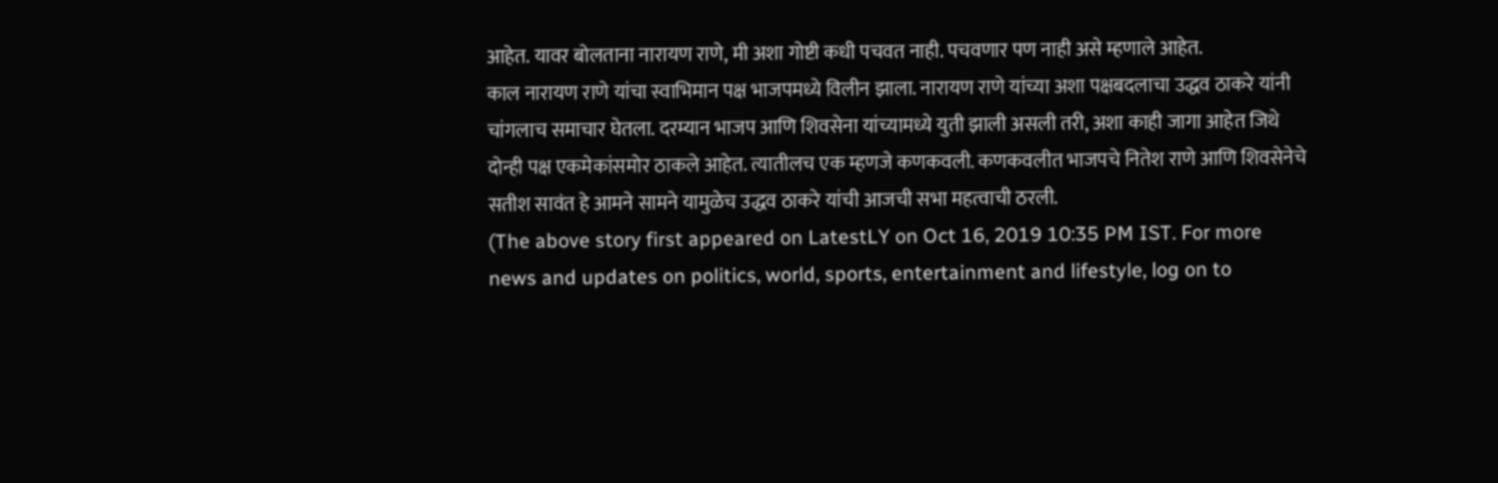आहेत. यावर बोलताना नारायण राणे, मी अशा गोष्टी कधी पचवत नाही. पचवणार पण नाही असे म्हणाले आहेत.
काल नारायण राणे यांचा स्वाभिमान पक्ष भाजपमध्ये विलीन झाला. नारायण राणे यांच्या अशा पक्षबदलाचा उद्धव ठाकरे यांनी चांगलाच समाचार घेतला. दरम्यान भाजप आणि शिवसेना यांच्यामध्ये युती झाली असली तरी, अशा काही जागा आहेत जिथे दोन्ही पक्ष एकमेकांसमोर ठाकले आहेत. त्यातीलच एक म्हणजे कणकवली. कणकवलीत भाजपचे नितेश राणे आणि शिवसेनेचे सतीश सावंत हे आमने सामने यामुळेच उद्धव ठाकरे यांची आजची सभा महत्वाची ठरली.
(The above story first appeared on LatestLY on Oct 16, 2019 10:35 PM IST. For more news and updates on politics, world, sports, entertainment and lifestyle, log on to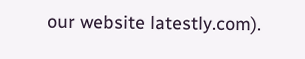our website latestly.com).